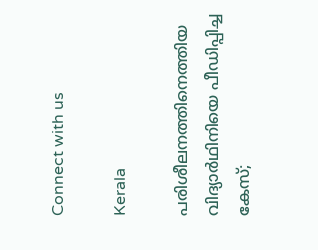Connect with us

Kerala

പരിശീലനത്തിനെത്തിയ വിദ്യാര്‍ഥിനിയെ പീഡിപ്പിച്ച കേസ്;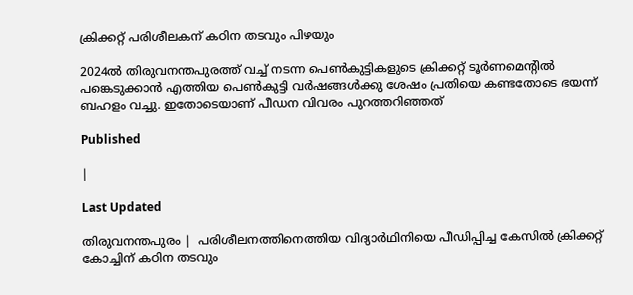ക്രിക്കറ്റ് പരിശീലകന് കഠിന തടവും പിഴയും

2024ല്‍ തിരുവനന്തപുരത്ത് വച്ച് നടന്ന പെണ്‍കുട്ടികളുടെ ക്രിക്കറ്റ് ടൂര്‍ണമെന്റില്‍ പങ്കെടുക്കാന്‍ എത്തിയ പെണ്‍കുട്ടി വര്‍ഷങ്ങള്‍ക്കു ശേഷം പ്രതിയെ കണ്ടതോടെ ഭയന്ന് ബഹളം വച്ചു. ഇതോടെയാണ് പീഡന വിവരം പുറത്തറിഞ്ഞത്

Published

|

Last Updated

തിരുവനന്തപുരം |  പരിശീലനത്തിനെത്തിയ വിദ്യാര്‍ഥിനിയെ പീഡിപ്പിച്ച കേസില്‍ ക്രിക്കറ്റ് കോച്ചിന് കഠിന തടവും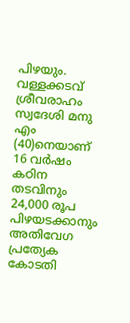പിഴയും. വള്ളക്കടവ് ശ്രീവരാഹം സ്വദേശി മനു എം (40)നെയാണ് 16 വര്‍ഷം കഠിന തടവിനും 24,000 രൂപ പിഴയടക്കാനും അതിവേഗ പ്രത്യേക കോടതി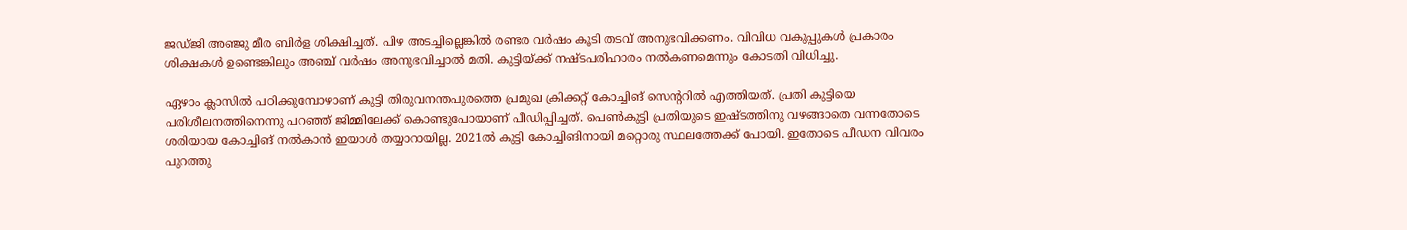ജഡ്ജി അഞ്ജു മീര ബിര്‍ള ശിക്ഷിച്ചത്. പിഴ അടച്ചില്ലെങ്കില്‍ രണ്ടര വര്‍ഷം കൂടി തടവ് അനുഭവിക്കണം. വിവിധ വകുപ്പുകള്‍ പ്രകാരം ശിക്ഷകള്‍ ഉണ്ടെങ്കിലും അഞ്ച് വര്‍ഷം അനുഭവിച്ചാല്‍ മതി. കുട്ടിയ്ക്ക് നഷ്ടപരിഹാരം നല്‍കണമെന്നും കോടതി വിധിച്ചു.

ഏഴാം ക്ലാസില്‍ പഠിക്കുമ്പോഴാണ് കുട്ടി തിരുവനന്തപുരത്തെ പ്രമുഖ ക്രിക്കറ്റ് കോച്ചിങ് സെന്ററില്‍ എത്തിയത്. പ്രതി കുട്ടിയെ പരിശീലനത്തിനെന്നു പറഞ്ഞ് ജിമ്മിലേക്ക് കൊണ്ടുപോയാണ് പീഡിപ്പിച്ചത്. പെണ്‍കുട്ടി പ്രതിയുടെ ഇഷ്ടത്തിനു വഴങ്ങാതെ വന്നതോടെ ശരിയായ കോച്ചിങ് നല്‍കാന്‍ ഇയാള്‍ തയ്യാറായില്ല. 2021ല്‍ കുട്ടി കോച്ചിങിനായി മറ്റൊരു സ്ഥലത്തേക്ക് പോയി. ഇതോടെ പീഡന വിവരം പുറത്തു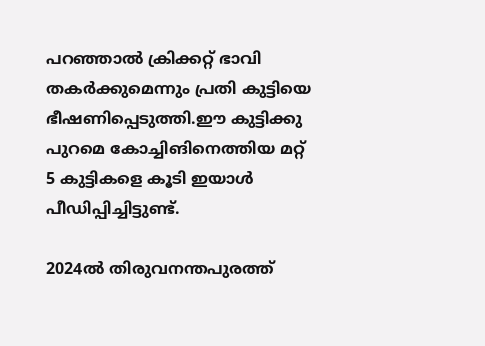പറഞ്ഞാല്‍ ക്രിക്കറ്റ് ഭാവി തകര്‍ക്കുമെന്നും പ്രതി കുട്ടിയെ ഭീഷണിപ്പെടുത്തി.ഈ കുട്ടിക്കു പുറമെ കോച്ചിങിനെത്തിയ മറ്റ് 5 കുട്ടികളെ കൂടി ഇയാള്‍ പീഡിപ്പിച്ചിട്ടുണ്ട്.

2024ല്‍ തിരുവനന്തപുരത്ത്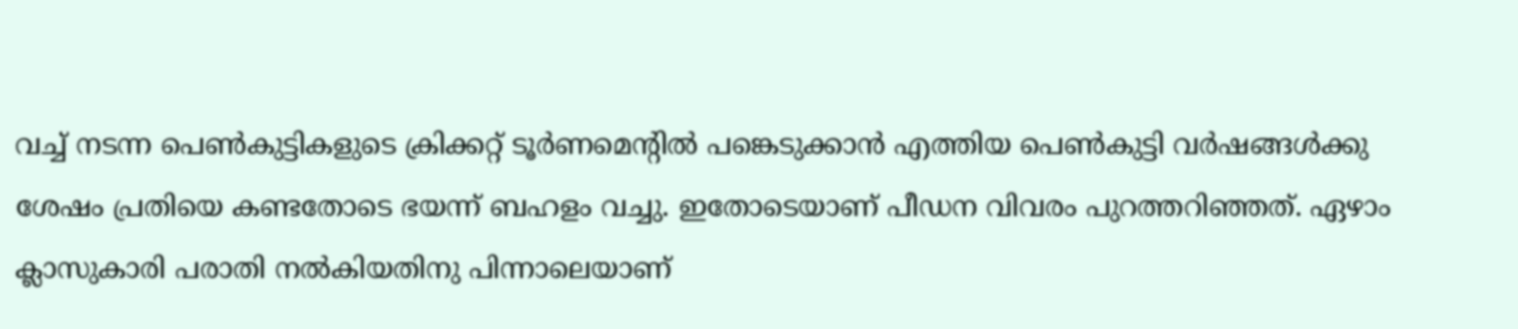വച്ച് നടന്ന പെണ്‍കുട്ടികളുടെ ക്രിക്കറ്റ് ടൂര്‍ണമെന്റില്‍ പങ്കെടുക്കാന്‍ എത്തിയ പെണ്‍കുട്ടി വര്‍ഷങ്ങള്‍ക്കു ശേഷം പ്രതിയെ കണ്ടതോടെ ഭയന്ന് ബഹളം വച്ചു. ഇതോടെയാണ് പീഡന വിവരം പുറത്തറിഞ്ഞത്. ഏഴാം ക്ലാസുകാരി പരാതി നല്‍കിയതിനു പിന്നാലെയാണ്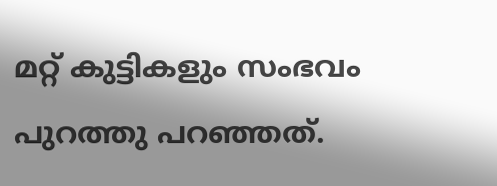മറ്റ് കുട്ടികളും സംഭവം പുറത്തു പറഞ്ഞത്.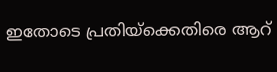ഇതോടെ പ്രതിയ്‌ക്കെതിരെ ആറ്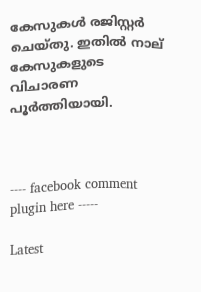കേസുകള്‍ രജിസ്റ്റര്‍ ചെയ്തു. ഇതില്‍ നാല് കേസുകളുടെ വിചാരണ പൂര്‍ത്തിയായി.



---- facebook comment plugin here -----

Latest